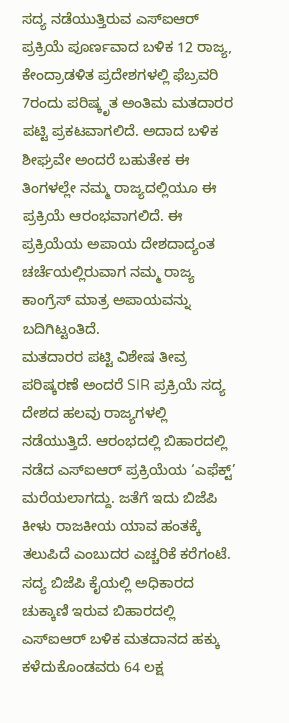ಸದ್ಯ ನಡೆಯುತ್ತಿರುವ ಎಸ್ಐಆರ್ ಪ್ರಕ್ರಿಯೆ ಪೂರ್ಣವಾದ ಬಳಿಕ 12 ರಾಜ್ಯ, ಕೇಂದ್ರಾಡಳಿತ ಪ್ರದೇಶಗಳಲ್ಲಿ ಫೆಬ್ರವರಿ 7ರಂದು ಪರಿಷ್ಕೃತ ಅಂತಿಮ ಮತದಾರರ ಪಟ್ಟಿ ಪ್ರಕಟವಾಗಲಿದೆ. ಅದಾದ ಬಳಿಕ ಶೀಘ್ರವೇ ಅಂದರೆ ಬಹುತೇಕ ಈ ತಿಂಗಳಲ್ಲೇ ನಮ್ಮ ರಾಜ್ಯದಲ್ಲಿಯೂ ಈ ಪ್ರಕ್ರಿಯೆ ಆರಂಭವಾಗಲಿದೆ. ಈ ಪ್ರಕ್ರಿಯೆಯ ಅಪಾಯ ದೇಶದಾದ್ಯಂತ ಚರ್ಚೆಯಲ್ಲಿರುವಾಗ ನಮ್ಮ ರಾಜ್ಯ ಕಾಂಗ್ರೆಸ್ ಮಾತ್ರ ಅಪಾಯವನ್ನು ಬದಿಗಿಟ್ಟಂತಿದೆ.
ಮತದಾರರ ಪಟ್ಟಿ ವಿಶೇಷ ತೀವ್ರ ಪರಿಷ್ಕರಣೆ ಅಂದರೆ SIR ಪ್ರಕ್ರಿಯೆ ಸದ್ಯ ದೇಶದ ಹಲವು ರಾಜ್ಯಗಳಲ್ಲಿ ನಡೆಯುತ್ತಿದೆ. ಆರಂಭದಲ್ಲಿ ಬಿಹಾರದಲ್ಲಿ ನಡೆದ ಎಸ್ಐಆರ್ ಪ್ರಕ್ರಿಯೆಯ ‘ಎಫೆಕ್ಟ್’ ಮರೆಯಲಾಗದ್ದು. ಜತೆಗೆ ಇದು ಬಿಜೆಪಿ ಕೀಳು ರಾಜಕೀಯ ಯಾವ ಹಂತಕ್ಕೆ ತಲುಪಿದೆ ಎಂಬುದರ ಎಚ್ಚರಿಕೆ ಕರೆಗಂಟೆ. ಸದ್ಯ ಬಿಜೆಪಿ ಕೈಯಲ್ಲಿ ಅಧಿಕಾರದ ಚುಕ್ಕಾಣಿ ಇರುವ ಬಿಹಾರದಲ್ಲಿ ಎಸ್ಐಆರ್ ಬಳಿಕ ಮತದಾನದ ಹಕ್ಕು ಕಳೆದುಕೊಂಡವರು 64 ಲಕ್ಷ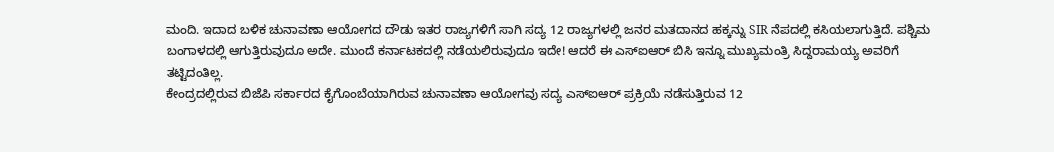ಮಂದಿ. ಇದಾದ ಬಳಿಕ ಚುನಾವಣಾ ಆಯೋಗದ ದೌಡು ಇತರ ರಾಜ್ಯಗಳಿಗೆ ಸಾಗಿ ಸದ್ಯ 12 ರಾಜ್ಯಗಳಲ್ಲಿ ಜನರ ಮತದಾನದ ಹಕ್ಕನ್ನು SIR ನೆಪದಲ್ಲಿ ಕಸಿಯಲಾಗುತ್ತಿದೆ. ಪಶ್ಚಿಮ ಬಂಗಾಳದಲ್ಲಿ ಆಗುತ್ತಿರುವುದೂ ಅದೇ. ಮುಂದೆ ಕರ್ನಾಟಕದಲ್ಲಿ ನಡೆಯಲಿರುವುದೂ ಇದೇ! ಆದರೆ ಈ ಎಸ್ಐಆರ್ ಬಿಸಿ ಇನ್ನೂ ಮುಖ್ಯಮಂತ್ರಿ ಸಿದ್ದರಾಮಯ್ಯ ಅವರಿಗೆ ತಟ್ಟಿದಂತಿಲ್ಲ.
ಕೇಂದ್ರದಲ್ಲಿರುವ ಬಿಜೆಪಿ ಸರ್ಕಾರದ ಕೈಗೊಂಬೆಯಾಗಿರುವ ಚುನಾವಣಾ ಆಯೋಗವು ಸದ್ಯ ಎಸ್ಐಆರ್ ಪ್ರಕ್ರಿಯೆ ನಡೆಸುತ್ತಿರುವ 12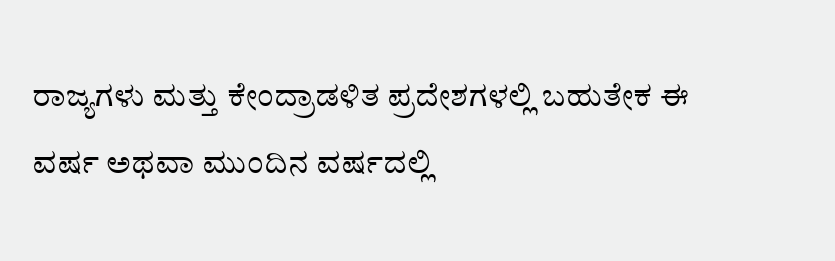ರಾಜ್ಯಗಳು ಮತ್ತು ಕೇಂದ್ರಾಡಳಿತ ಪ್ರದೇಶಗಳಲ್ಲಿ ಬಹುತೇಕ ಈ ವರ್ಷ ಅಥವಾ ಮುಂದಿನ ವರ್ಷದಲ್ಲಿ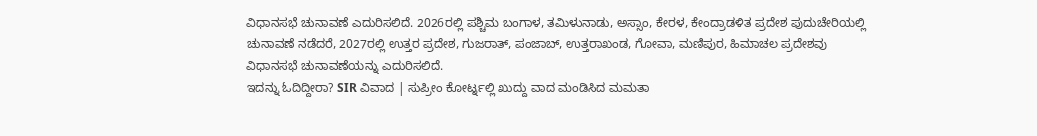ವಿಧಾನಸಭೆ ಚುನಾವಣೆ ಎದುರಿಸಲಿದೆ. 2026ರಲ್ಲಿ ಪಶ್ಚಿಮ ಬಂಗಾಳ, ತಮಿಳುನಾಡು, ಅಸ್ಸಾಂ, ಕೇರಳ, ಕೇಂದ್ರಾಡಳಿತ ಪ್ರದೇಶ ಪುದುಚೇರಿಯಲ್ಲಿ ಚುನಾವಣೆ ನಡೆದರೆ, 2027ರಲ್ಲಿ ಉತ್ತರ ಪ್ರದೇಶ, ಗುಜರಾತ್, ಪಂಜಾಬ್, ಉತ್ತರಾಖಂಡ, ಗೋವಾ, ಮಣಿಪುರ, ಹಿಮಾಚಲ ಪ್ರದೇಶವು ವಿಧಾನಸಭೆ ಚುನಾವಣೆಯನ್ನು ಎದುರಿಸಲಿದೆ.
ಇದನ್ನು ಓದಿದ್ದೀರಾ? SIR ವಿವಾದ | ಸುಪ್ರೀಂ ಕೋರ್ಟ್ನಲ್ಲಿ ಖುದ್ದು ವಾದ ಮಂಡಿಸಿದ ಮಮತಾ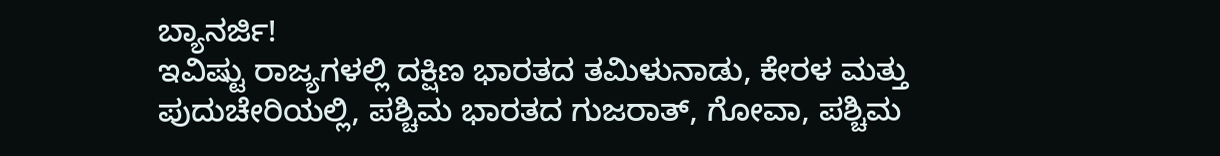ಬ್ಯಾನರ್ಜಿ!
ಇವಿಷ್ಟು ರಾಜ್ಯಗಳಲ್ಲಿ ದಕ್ಷಿಣ ಭಾರತದ ತಮಿಳುನಾಡು, ಕೇರಳ ಮತ್ತು ಪುದುಚೇರಿಯಲ್ಲಿ, ಪಶ್ಚಿಮ ಭಾರತದ ಗುಜರಾತ್, ಗೋವಾ, ಪಶ್ಚಿಮ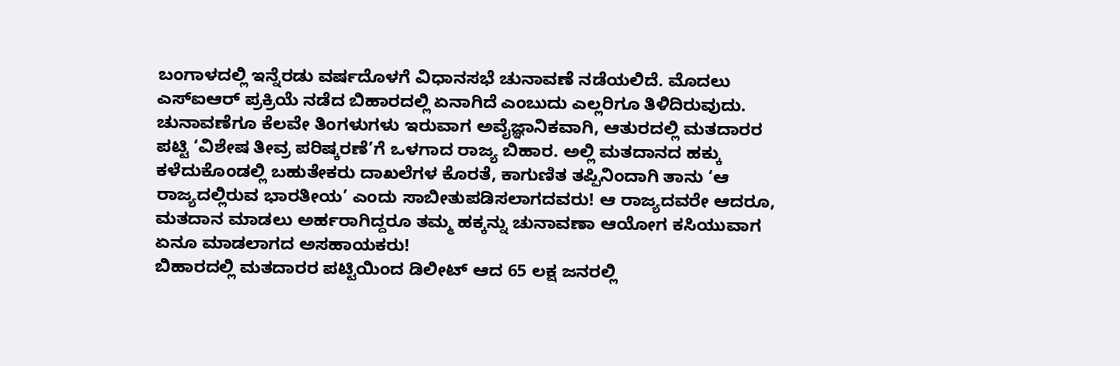ಬಂಗಾಳದಲ್ಲಿ ಇನ್ನೆರಡು ವರ್ಷದೊಳಗೆ ವಿಧಾನಸಭೆ ಚುನಾವಣೆ ನಡೆಯಲಿದೆ. ಮೊದಲು ಎಸ್ಐಆರ್ ಪ್ರಕ್ರಿಯೆ ನಡೆದ ಬಿಹಾರದಲ್ಲಿ ಏನಾಗಿದೆ ಎಂಬುದು ಎಲ್ಲರಿಗೂ ತಿಳಿದಿರುವುದು. ಚುನಾವಣೆಗೂ ಕೆಲವೇ ತಿಂಗಳುಗಳು ಇರುವಾಗ ಅವೈಜ್ಞಾನಿಕವಾಗಿ, ಆತುರದಲ್ಲಿ ಮತದಾರರ ಪಟ್ಟಿ ‘ವಿಶೇಷ ತೀವ್ರ ಪರಿಷ್ಕರಣೆ’ಗೆ ಒಳಗಾದ ರಾಜ್ಯ ಬಿಹಾರ. ಅಲ್ಲಿ ಮತದಾನದ ಹಕ್ಕು ಕಳೆದುಕೊಂಡಲ್ಲಿ ಬಹುತೇಕರು ದಾಖಲೆಗಳ ಕೊರತೆ, ಕಾಗುಣಿತ ತಪ್ಪಿನಿಂದಾಗಿ ತಾನು ‘ಆ ರಾಜ್ಯದಲ್ಲಿರುವ ಭಾರತೀಯ’ ಎಂದು ಸಾಬೀತುಪಡಿಸಲಾಗದವರು! ಆ ರಾಜ್ಯದವರೇ ಆದರೂ, ಮತದಾನ ಮಾಡಲು ಅರ್ಹರಾಗಿದ್ದರೂ ತಮ್ಮ ಹಕ್ಕನ್ನು ಚುನಾವಣಾ ಆಯೋಗ ಕಸಿಯುವಾಗ ಏನೂ ಮಾಡಲಾಗದ ಅಸಹಾಯಕರು!
ಬಿಹಾರದಲ್ಲಿ ಮತದಾರರ ಪಟ್ಟಿಯಿಂದ ಡಿಲೀಟ್ ಆದ 65 ಲಕ್ಷ ಜನರಲ್ಲಿ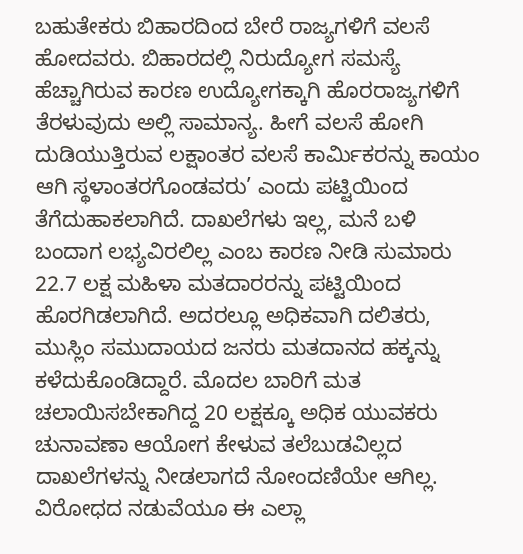ಬಹುತೇಕರು ಬಿಹಾರದಿಂದ ಬೇರೆ ರಾಜ್ಯಗಳಿಗೆ ವಲಸೆ ಹೋದವರು. ಬಿಹಾರದಲ್ಲಿ ನಿರುದ್ಯೋಗ ಸಮಸ್ಯೆ ಹೆಚ್ಚಾಗಿರುವ ಕಾರಣ ಉದ್ಯೋಗಕ್ಕಾಗಿ ಹೊರರಾಜ್ಯಗಳಿಗೆ ತೆರಳುವುದು ಅಲ್ಲಿ ಸಾಮಾನ್ಯ. ಹೀಗೆ ವಲಸೆ ಹೋಗಿ ದುಡಿಯುತ್ತಿರುವ ಲಕ್ಷಾಂತರ ವಲಸೆ ಕಾರ್ಮಿಕರನ್ನು ಕಾಯಂ ಆಗಿ ಸ್ಥಳಾಂತರಗೊಂಡವರು’ ಎಂದು ಪಟ್ಟಿಯಿಂದ ತೆಗೆದುಹಾಕಲಾಗಿದೆ. ದಾಖಲೆಗಳು ಇಲ್ಲ, ಮನೆ ಬಳಿ ಬಂದಾಗ ಲಭ್ಯವಿರಲಿಲ್ಲ ಎಂಬ ಕಾರಣ ನೀಡಿ ಸುಮಾರು 22.7 ಲಕ್ಷ ಮಹಿಳಾ ಮತದಾರರನ್ನು ಪಟ್ಟಿಯಿಂದ ಹೊರಗಿಡಲಾಗಿದೆ. ಅದರಲ್ಲೂ ಅಧಿಕವಾಗಿ ದಲಿತರು, ಮುಸ್ಲಿಂ ಸಮುದಾಯದ ಜನರು ಮತದಾನದ ಹಕ್ಕನ್ನು ಕಳೆದುಕೊಂಡಿದ್ದಾರೆ. ಮೊದಲ ಬಾರಿಗೆ ಮತ ಚಲಾಯಿಸಬೇಕಾಗಿದ್ದ 20 ಲಕ್ಷಕ್ಕೂ ಅಧಿಕ ಯುವಕರು ಚುನಾವಣಾ ಆಯೋಗ ಕೇಳುವ ತಲೆಬುಡವಿಲ್ಲದ ದಾಖಲೆಗಳನ್ನು ನೀಡಲಾಗದೆ ನೋಂದಣಿಯೇ ಆಗಿಲ್ಲ. ವಿರೋಧದ ನಡುವೆಯೂ ಈ ಎಲ್ಲಾ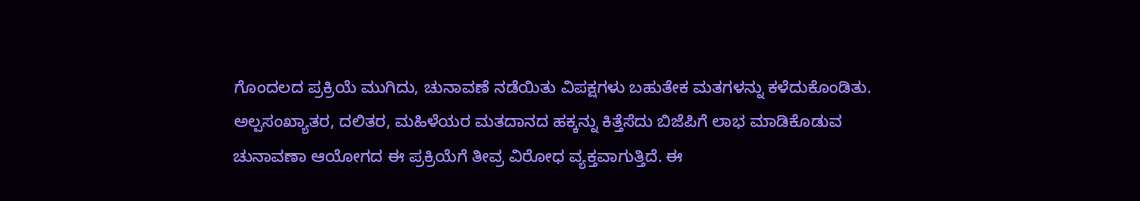ಗೊಂದಲದ ಪ್ರಕ್ರಿಯೆ ಮುಗಿದು, ಚುನಾವಣೆ ನಡೆಯಿತು ವಿಪಕ್ಷಗಳು ಬಹುತೇಕ ಮತಗಳನ್ನು ಕಳೆದುಕೊಂಡಿತು.
ಅಲ್ಪಸಂಖ್ಯಾತರ, ದಲಿತರ, ಮಹಿಳೆಯರ ಮತದಾನದ ಹಕ್ಕನ್ನು ಕಿತ್ತೆಸೆದು ಬಿಜೆಪಿಗೆ ಲಾಭ ಮಾಡಿಕೊಡುವ ಚುನಾವಣಾ ಆಯೋಗದ ಈ ಪ್ರಕ್ರಿಯೆಗೆ ತೀವ್ರ ವಿರೋಧ ವ್ಯಕ್ತವಾಗುತ್ತಿದೆ. ಈ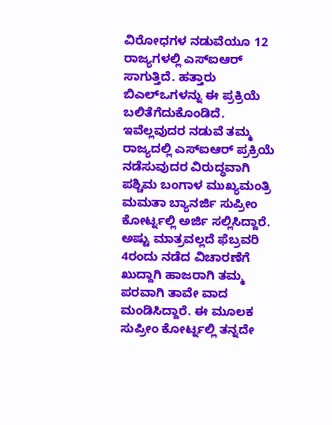ವಿರೋಧಗಳ ನಡುವೆಯೂ 12 ರಾಜ್ಯಗಳಲ್ಲಿ ಎಸ್ಐಆರ್ ಸಾಗುತ್ತಿದೆ. ಹತ್ತಾರು ಬಿಎಲ್ಒಗಳನ್ನು ಈ ಪ್ರಕ್ರಿಯೆ ಬಲಿತೆಗೆದುಕೊಂಡಿದೆ. ಇವೆಲ್ಲವುದರ ನಡುವೆ ತಮ್ಮ ರಾಜ್ಯದಲ್ಲಿ ಎಸ್ಐಆರ್ ಪ್ರಕ್ರಿಯೆ ನಡೆಸುವುದರ ವಿರುದ್ಧವಾಗಿ ಪಶ್ಚಿಮ ಬಂಗಾಳ ಮುಖ್ಯಮಂತ್ರಿ ಮಮತಾ ಬ್ಯಾನರ್ಜಿ ಸುಪ್ರೀಂ ಕೋರ್ಟ್ನಲ್ಲಿ ಅರ್ಜಿ ಸಲ್ಲಿಸಿದ್ದಾರೆ. ಅಷ್ಟು ಮಾತ್ರವಲ್ಲದೆ ಫೆಬ್ರವರಿ 4ರಂದು ನಡೆದ ವಿಚಾರಣೆಗೆ ಖುದ್ದಾಗಿ ಹಾಜರಾಗಿ ತಮ್ಮ ಪರವಾಗಿ ತಾವೇ ವಾದ ಮಂಡಿಸಿದ್ದಾರೆ. ಈ ಮೂಲಕ ಸುಪ್ರೀಂ ಕೋರ್ಟ್ನಲ್ಲಿ ತನ್ನದೇ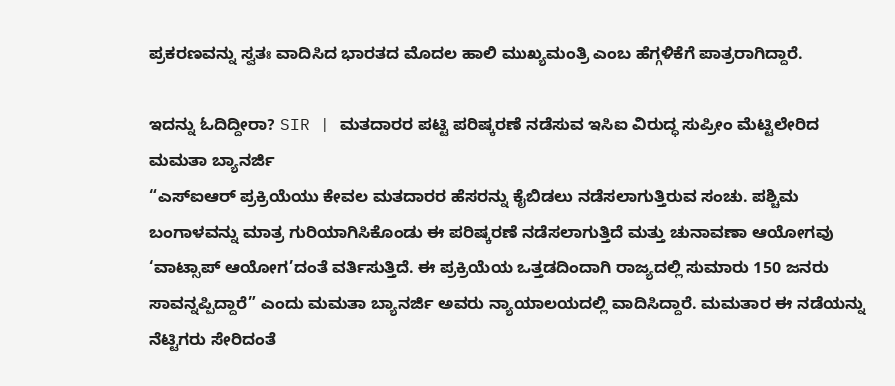ಪ್ರಕರಣವನ್ನು ಸ್ವತಃ ವಾದಿಸಿದ ಭಾರತದ ಮೊದಲ ಹಾಲಿ ಮುಖ್ಯಮಂತ್ರಿ ಎಂಬ ಹೆಗ್ಗಳಿಕೆಗೆ ಪಾತ್ರರಾಗಿದ್ದಾರೆ.

ಇದನ್ನು ಓದಿದ್ದೀರಾ? SIR | ಮತದಾರರ ಪಟ್ಟಿ ಪರಿಷ್ಕರಣೆ ನಡೆಸುವ ಇಸಿಐ ವಿರುದ್ಧ ಸುಪ್ರೀಂ ಮೆಟ್ಟಿಲೇರಿದ ಮಮತಾ ಬ್ಯಾನರ್ಜಿ
“ಎಸ್ಐಆರ್ ಪ್ರಕ್ರಿಯೆಯು ಕೇವಲ ಮತದಾರರ ಹೆಸರನ್ನು ಕೈಬಿಡಲು ನಡೆಸಲಾಗುತ್ತಿರುವ ಸಂಚು. ಪಶ್ಚಿಮ ಬಂಗಾಳವನ್ನು ಮಾತ್ರ ಗುರಿಯಾಗಿಸಿಕೊಂಡು ಈ ಪರಿಷ್ಕರಣೆ ನಡೆಸಲಾಗುತ್ತಿದೆ ಮತ್ತು ಚುನಾವಣಾ ಆಯೋಗವು ‘ವಾಟ್ಸಾಪ್ ಆಯೋಗ’ದಂತೆ ವರ್ತಿಸುತ್ತಿದೆ. ಈ ಪ್ರಕ್ರಿಯೆಯ ಒತ್ತಡದಿಂದಾಗಿ ರಾಜ್ಯದಲ್ಲಿ ಸುಮಾರು 150 ಜನರು ಸಾವನ್ನಪ್ಪಿದ್ದಾರೆ” ಎಂದು ಮಮತಾ ಬ್ಯಾನರ್ಜಿ ಅವರು ನ್ಯಾಯಾಲಯದಲ್ಲಿ ವಾದಿಸಿದ್ದಾರೆ. ಮಮತಾರ ಈ ನಡೆಯನ್ನು ನೆಟ್ಟಿಗರು ಸೇರಿದಂತೆ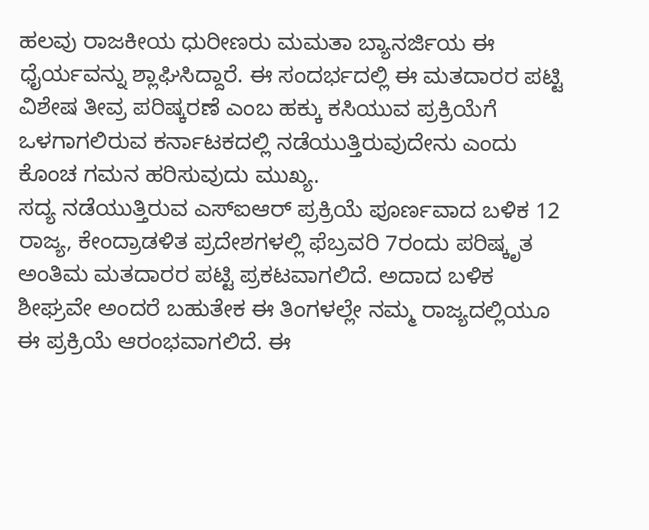ಹಲವು ರಾಜಕೀಯ ಧುರೀಣರು ಮಮತಾ ಬ್ಯಾನರ್ಜಿಯ ಈ ಧೈರ್ಯವನ್ನು ಶ್ಲಾಘಿಸಿದ್ದಾರೆ. ಈ ಸಂದರ್ಭದಲ್ಲಿ ಈ ಮತದಾರರ ಪಟ್ಟಿ ವಿಶೇಷ ತೀವ್ರ ಪರಿಷ್ಕರಣೆ ಎಂಬ ಹಕ್ಕು ಕಸಿಯುವ ಪ್ರಕ್ರಿಯೆಗೆ ಒಳಗಾಗಲಿರುವ ಕರ್ನಾಟಕದಲ್ಲಿ ನಡೆಯುತ್ತಿರುವುದೇನು ಎಂದು ಕೊಂಚ ಗಮನ ಹರಿಸುವುದು ಮುಖ್ಯ.
ಸದ್ಯ ನಡೆಯುತ್ತಿರುವ ಎಸ್ಐಆರ್ ಪ್ರಕ್ರಿಯೆ ಪೂರ್ಣವಾದ ಬಳಿಕ 12 ರಾಜ್ಯ, ಕೇಂದ್ರಾಡಳಿತ ಪ್ರದೇಶಗಳಲ್ಲಿ ಫೆಬ್ರವರಿ 7ರಂದು ಪರಿಷ್ಕೃತ ಅಂತಿಮ ಮತದಾರರ ಪಟ್ಟಿ ಪ್ರಕಟವಾಗಲಿದೆ. ಅದಾದ ಬಳಿಕ ಶೀಘ್ರವೇ ಅಂದರೆ ಬಹುತೇಕ ಈ ತಿಂಗಳಲ್ಲೇ ನಮ್ಮ ರಾಜ್ಯದಲ್ಲಿಯೂ ಈ ಪ್ರಕ್ರಿಯೆ ಆರಂಭವಾಗಲಿದೆ. ಈ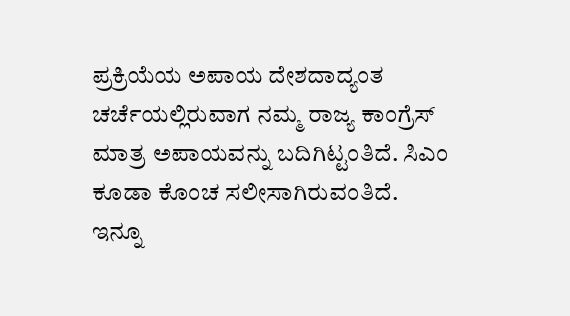ಪ್ರಕ್ರಿಯೆಯ ಅಪಾಯ ದೇಶದಾದ್ಯಂತ ಚರ್ಚೆಯಲ್ಲಿರುವಾಗ ನಮ್ಮ ರಾಜ್ಯ ಕಾಂಗ್ರೆಸ್ ಮಾತ್ರ ಅಪಾಯವನ್ನು ಬದಿಗಿಟ್ಟಂತಿದೆ. ಸಿಎಂ ಕೂಡಾ ಕೊಂಚ ಸಲೀಸಾಗಿರುವಂತಿದೆ. ಇನ್ನೂ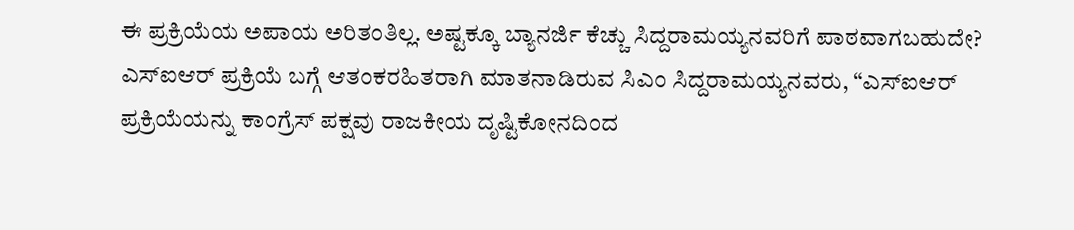ಈ ಪ್ರಕ್ರಿಯೆಯ ಅಪಾಯ ಅರಿತಂತಿಲ್ಲ. ಅಷ್ಟಕ್ಕೂ ಬ್ಯಾನರ್ಜಿ ಕೆಚ್ಚು ಸಿದ್ದರಾಮಯ್ಯನವರಿಗೆ ಪಾಠವಾಗಬಹುದೇ?
ಎಸ್ಐಆರ್ ಪ್ರಕ್ರಿಯೆ ಬಗ್ಗೆ ಆತಂಕರಹಿತರಾಗಿ ಮಾತನಾಡಿರುವ ಸಿಎಂ ಸಿದ್ದರಾಮಯ್ಯನವರು, “ಎಸ್ಐಆರ್ ಪ್ರಕ್ರಿಯೆಯನ್ನು ಕಾಂಗ್ರೆಸ್ ಪಕ್ಷವು ರಾಜಕೀಯ ದೃಷ್ಟಿಕೋನದಿಂದ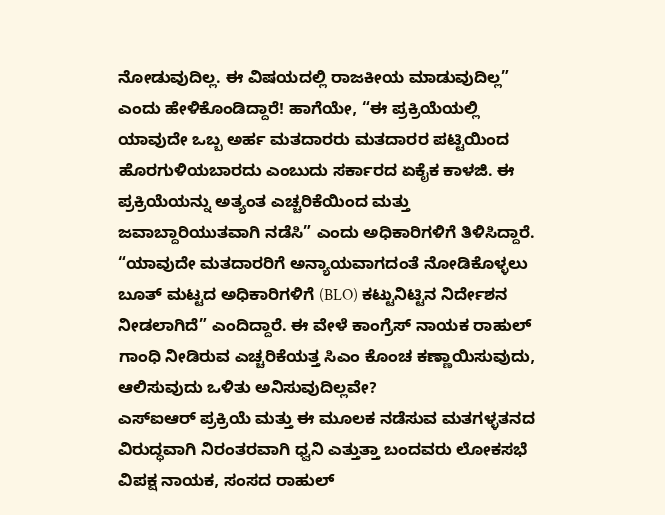ನೋಡುವುದಿಲ್ಲ. ಈ ವಿಷಯದಲ್ಲಿ ರಾಜಕೀಯ ಮಾಡುವುದಿಲ್ಲ” ಎಂದು ಹೇಳಿಕೊಂಡಿದ್ದಾರೆ! ಹಾಗೆಯೇ, “ಈ ಪ್ರಕ್ರಿಯೆಯಲ್ಲಿ ಯಾವುದೇ ಒಬ್ಬ ಅರ್ಹ ಮತದಾರರು ಮತದಾರರ ಪಟ್ಟಿಯಿಂದ ಹೊರಗುಳಿಯಬಾರದು ಎಂಬುದು ಸರ್ಕಾರದ ಏಕೈಕ ಕಾಳಜಿ. ಈ ಪ್ರಕ್ರಿಯೆಯನ್ನು ಅತ್ಯಂತ ಎಚ್ಚರಿಕೆಯಿಂದ ಮತ್ತು ಜವಾಬ್ದಾರಿಯುತವಾಗಿ ನಡೆಸಿ” ಎಂದು ಅಧಿಕಾರಿಗಳಿಗೆ ತಿಳಿಸಿದ್ದಾರೆ. “ಯಾವುದೇ ಮತದಾರರಿಗೆ ಅನ್ಯಾಯವಾಗದಂತೆ ನೋಡಿಕೊಳ್ಳಲು ಬೂತ್ ಮಟ್ಟದ ಅಧಿಕಾರಿಗಳಿಗೆ (BLO) ಕಟ್ಟುನಿಟ್ಟಿನ ನಿರ್ದೇಶನ ನೀಡಲಾಗಿದೆ” ಎಂದಿದ್ದಾರೆ. ಈ ವೇಳೆ ಕಾಂಗ್ರೆಸ್ ನಾಯಕ ರಾಹುಲ್ ಗಾಂಧಿ ನೀಡಿರುವ ಎಚ್ಚರಿಕೆಯತ್ತ ಸಿಎಂ ಕೊಂಚ ಕಣ್ಣಾಯಿಸುವುದು, ಆಲಿಸುವುದು ಒಳಿತು ಅನಿಸುವುದಿಲ್ಲವೇ?
ಎಸ್ಐಆರ್ ಪ್ರಕ್ರಿಯೆ ಮತ್ತು ಈ ಮೂಲಕ ನಡೆಸುವ ಮತಗಳ್ಳತನದ ವಿರುದ್ಧವಾಗಿ ನಿರಂತರವಾಗಿ ಧ್ವನಿ ಎತ್ತುತ್ತಾ ಬಂದವರು ಲೋಕಸಭೆ ವಿಪಕ್ಷ ನಾಯಕ, ಸಂಸದ ರಾಹುಲ್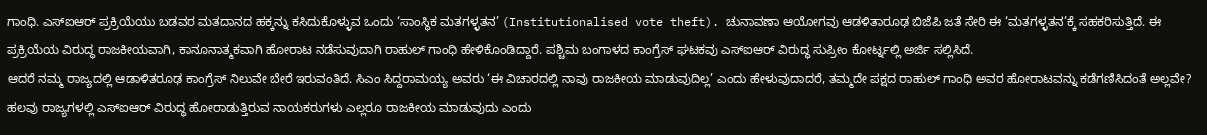ಗಾಂಧಿ. ಎಸ್ಐಆರ್ ಪ್ರಕ್ರಿಯೆಯು ಬಡವರ ಮತದಾನದ ಹಕ್ಕನ್ನು ಕಸಿದುಕೊಳ್ಳುವ ಒಂದು ‘ಸಾಂಸ್ಥಿಕ ಮತಗಳ್ಳತನ’ (Institutionalised vote theft). ಚುನಾವಣಾ ಆಯೋಗವು ಆಡಳಿತಾರೂಢ ಬಿಜೆಪಿ ಜತೆ ಸೇರಿ ಈ ‘ಮತಗಳ್ಳತನ’ಕ್ಕೆ ಸಹಕರಿಸುತ್ತಿದೆ. ಈ ಪ್ರಕ್ರಿಯೆಯ ವಿರುದ್ಧ ರಾಜಕೀಯವಾಗಿ, ಕಾನೂನಾತ್ಮಕವಾಗಿ ಹೋರಾಟ ನಡೆಸುವುದಾಗಿ ರಾಹುಲ್ ಗಾಂಧಿ ಹೇಳಿಕೊಂಡಿದ್ದಾರೆ. ಪಶ್ಚಿಮ ಬಂಗಾಳದ ಕಾಂಗ್ರೆಸ್ ಘಟಕವು ಎಸ್ಐಆರ್ ವಿರುದ್ಧ ಸುಪ್ರೀಂ ಕೋರ್ಟ್ನಲ್ಲಿ ಅರ್ಜಿ ಸಲ್ಲಿಸಿದೆ.
ಆದರೆ ನಮ್ಮ ರಾಜ್ಯದಲ್ಲಿ ಆಡಾಳಿತರೂಢ ಕಾಂಗ್ರೆಸ್ ನಿಲುವೇ ಬೇರೆ ಇರುವಂತಿದೆ. ಸಿಎಂ ಸಿದ್ದರಾಮಯ್ಯ ಅವರು ‘ಈ ವಿಚಾರದಲ್ಲಿ ನಾವು ರಾಜಕೀಯ ಮಾಡುವುದಿಲ್ಲ’ ಎಂದು ಹೇಳುವುದಾದರೆ, ತಮ್ಮದೇ ಪಕ್ಷದ ರಾಹುಲ್ ಗಾಂಧಿ ಅವರ ಹೋರಾಟವನ್ನು ಕಡೆಗಣಿಸಿದಂತೆ ಅಲ್ಲವೇ? ಹಲವು ರಾಜ್ಯಗಳಲ್ಲಿ ಎಸ್ಐಆರ್ ವಿರುದ್ಧ ಹೋರಾಡುತ್ತಿರುವ ನಾಯಕರುಗಳು ಎಲ್ಲರೂ ರಾಜಕೀಯ ಮಾಡುವುದು ಎಂದು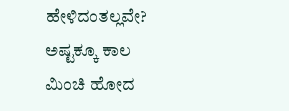ಹೇಳಿದಂತಲ್ಲವೇ? ಅಷ್ಟಕ್ಕೂ ಕಾಲ ಮಿಂಚಿ ಹೋದ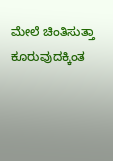ಮೇಲೆ ಚಿಂತಿಸುತ್ತಾ ಕೂರುವುದಕ್ಕಿಂತ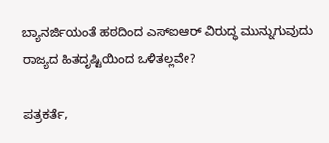ಬ್ಯಾನರ್ಜಿಯಂತೆ ಹಠದಿಂದ ಎಸ್ಐಆರ್ ವಿರುದ್ಧ ಮುನ್ನುಗುವುದು ರಾಜ್ಯದ ಹಿತದೃಷ್ಟಿಯಿಂದ ಒಳಿತಲ್ಲವೇ?

ಪತ್ರಕರ್ತೆ,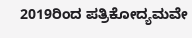2019ರಿಂದ ಪತ್ರಿಕೋದ್ಯಮವೇ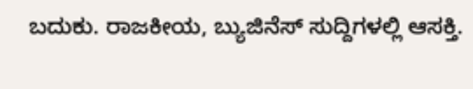ಬದುಕು. ರಾಜಕೀಯ, ಬ್ಯುಜಿನೆಸ್ ಸುದ್ದಿಗಳಲ್ಲಿ ಆಸಕ್ತಿ.